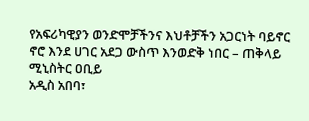የአፍሪካዊያን ወንድሞቻችንና እህቶቻችን አጋርነት ባይኖር ኖሮ እንደ ሀገር አደጋ ውስጥ እንወድቅ ነበር – ጠቅላይ ሚኒስትር ዐቢይ
አዲስ አበባ፣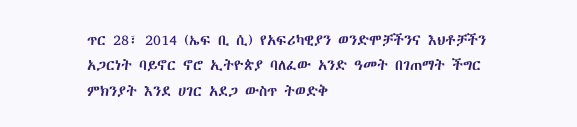ጥር 28፣ 2014 (ኤፍ ቢ ሲ) የአፍሪካዊያን ወንድሞቻችንና እህቶቻችን አጋርነት ባይኖር ኖሮ ኢትዮጵያ ባለፈው አንድ ዓመት በገጠማት ችግር ምክንያት እንደ ሀገር አደጋ ውስጥ ትወድቅ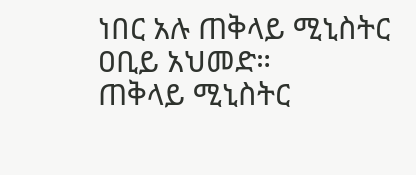ነበር አሉ ጠቅላይ ሚኒስትር ዐቢይ አህመድ።
ጠቅላይ ሚኒስትር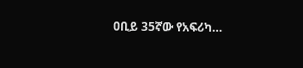ዐቢይ 35ኛው የአፍሪካ…